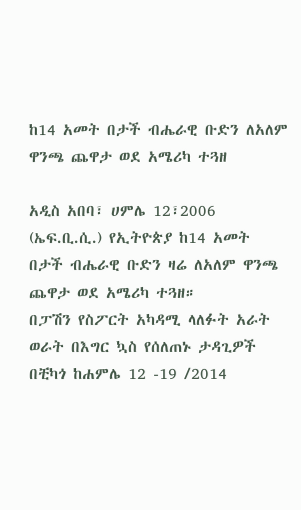ከ14 አመት በታች ብሔራዊ ቡድን ለአለም ዋንጫ ጨዋታ ወደ አሜሪካ ተጓዘ

አዲስ አበባ፣ ሀምሌ 12፣2006 (ኤፍ.ቢ.ሲ.) የኢትዮጵያ ከ14 አመት በታች ብሔራዊ ቡድን ዛሬ ለአለም ዋንጫ ጨዋታ ወደ አሜሪካ ተጓዘ።
በፓሽን የስፖርት አካዳሚ ላለፉት አራት ወራት በእግር ኳስ የሰለጠኑ ታዳጊዎች በቺካጎ ከሐምሌ 12 -19 /2014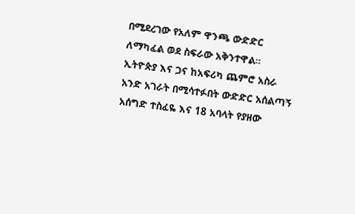በሚደረገው የአለም ዋንጫ ውድድር ለማካፈል ወደ ስፍራው አቅንተዋል።
ኢትዮጵያ እና ጋና ከአፍሪካ ጨምሮ አስራ አንድ አገራት በሚሳተፉበት ውድድር አሰልጣኝ አሰግድ ተስፈዬ እና 18 አባላት የያዘው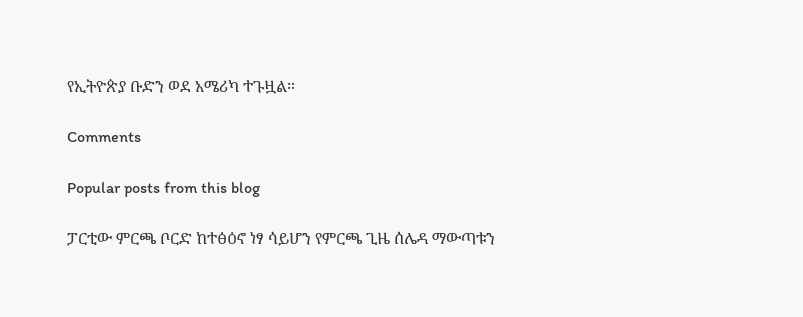የኢትዮጵያ ቡድን ወደ አሜሪካ ተጉዟል።

Comments

Popular posts from this blog

ፓርቲው ምርጫ ቦርድ ከተፅዕኖ ነፃ ሳይሆን የምርጫ ጊዜ ሰሌዳ ማውጣቱን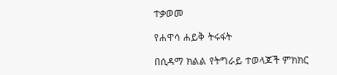ተቃወመ

የሐዋሳ ሐይቅ ትሩፋት

በሲዳማ ክልል የትግራይ ተወላጆች ምክክር